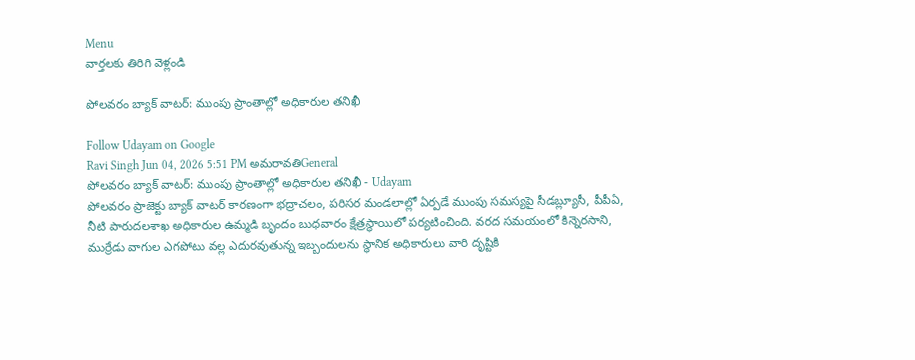Menu
వార్తలకు తిరిగి వెళ్లండి

పోలవరం బ్యాక్ వాటర్: ముంపు ప్రాంతాల్లో అధికారుల తనిఖీ

Follow Udayam on Google
Ravi Singh Jun 04, 2026 5:51 PM అమరావతిGeneral
పోలవరం బ్యాక్ వాటర్: ముంపు ప్రాంతాల్లో అధికారుల తనిఖీ - Udayam
పోలవరం ప్రాజెక్టు బ్యాక్ వాటర్ కారణంగా భద్రాచలం, పరిసర మండలాల్లో ఏర్పడే ముంపు సమస్యపై సీడబ్ల్యూసీ, పీపీఏ, నీటి పారుదలశాఖ అధికారుల ఉమ్మడి బృందం బుధవారం క్షేత్రస్థాయిలో పర్యటించింది. వరద సమయంలో కిన్నెరసాని, ముర్రేడు వాగుల ఎగపోటు వల్ల ఎదురవుతున్న ఇబ్బందులను స్థానిక అధికారులు వారి దృష్టికి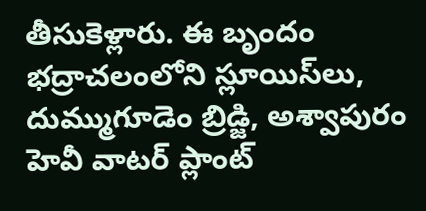తీసుకెళ్లారు. ఈ బృందం భద్రాచలంలోని స్లూయిస్‌లు, దుమ్ముగూడెం బ్రిడ్జి, అశ్వాపురం హెవీ వాటర్ ప్లాంట్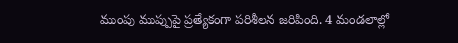ముంపు ముప్పుపై ప్రత్యేకంగా పరిశీలన జరిపింది. 4 మండలాల్లో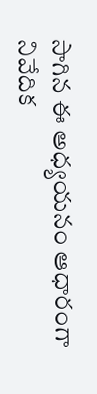సాగిన ఈ అధ్యయనం ఆధారంగా నివేదిక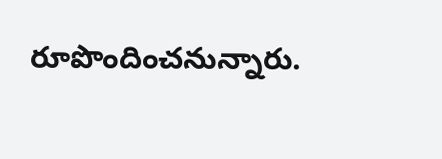రూపొందించనున్నారు.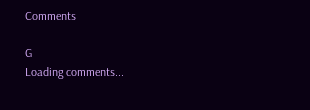Comments

G
Loading comments...